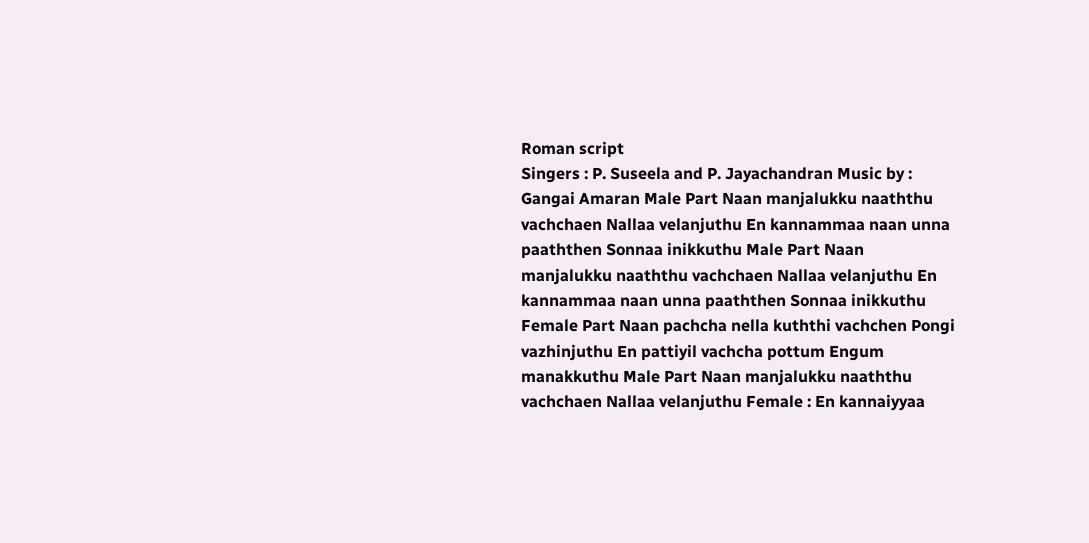Roman script
Singers : P. Suseela and P. Jayachandran Music by : Gangai Amaran Male Part Naan manjalukku naaththu vachchaen Nallaa velanjuthu En kannammaa naan unna paaththen Sonnaa inikkuthu Male Part Naan manjalukku naaththu vachchaen Nallaa velanjuthu En kannammaa naan unna paaththen Sonnaa inikkuthu Female Part Naan pachcha nella kuththi vachchen Pongi vazhinjuthu En pattiyil vachcha pottum Engum manakkuthu Male Part Naan manjalukku naaththu vachchaen Nallaa velanjuthu Female : En kannaiyyaa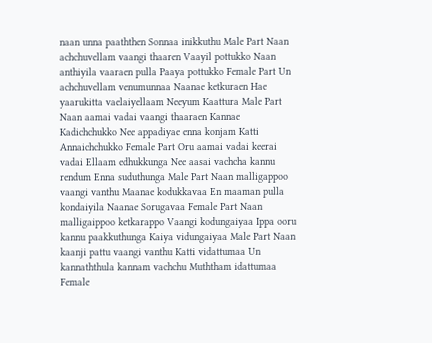naan unna paaththen Sonnaa inikkuthu Male Part Naan achchuvellam vaangi thaaren Vaayil pottukko Naan anthiyila vaaraen pulla Paaya pottukko Female Part Un achchuvellam venumunnaa Naanae ketkuraen Hae yaarukitta vaelaiyellaam Neeyum Kaattura Male Part Naan aamai vadai vaangi thaaraen Kannae Kadichchukko Nee appadiyae enna konjam Katti Annaichchukko Female Part Oru aamai vadai keerai vadai Ellaam edhukkunga Nee aasai vachcha kannu rendum Enna suduthunga Male Part Naan malligappoo vaangi vanthu Maanae kodukkavaa En maaman pulla kondaiyila Naanae Sorugavaa Female Part Naan malligaippoo ketkarappo Vaangi kodungaiyaa Ippa ooru kannu paakkuthunga Kaiya vidungaiyaa Male Part Naan kaanji pattu vaangi vanthu Katti vidattumaa Un kannaththula kannam vachchu Muththam idattumaa Female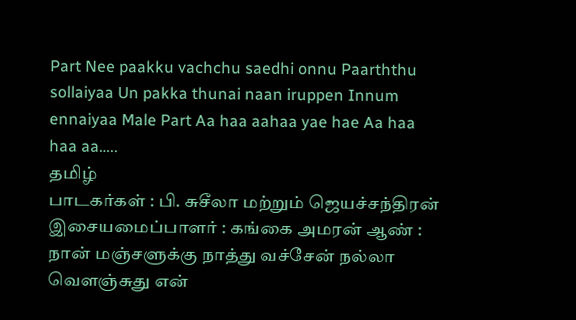Part Nee paakku vachchu saedhi onnu Paarththu sollaiyaa Un pakka thunai naan iruppen Innum ennaiyaa Male Part Aa haa aahaa yae hae Aa haa haa aa…..
தமிழ்
பாடகர்கள் : பி. சுசீலா மற்றும் ஜெயச்சந்திரன் இசையமைப்பாளர் : கங்கை அமரன் ஆண் : நான் மஞ்சளுக்கு நாத்து வச்சேன் நல்லா வெளஞ்சுது என்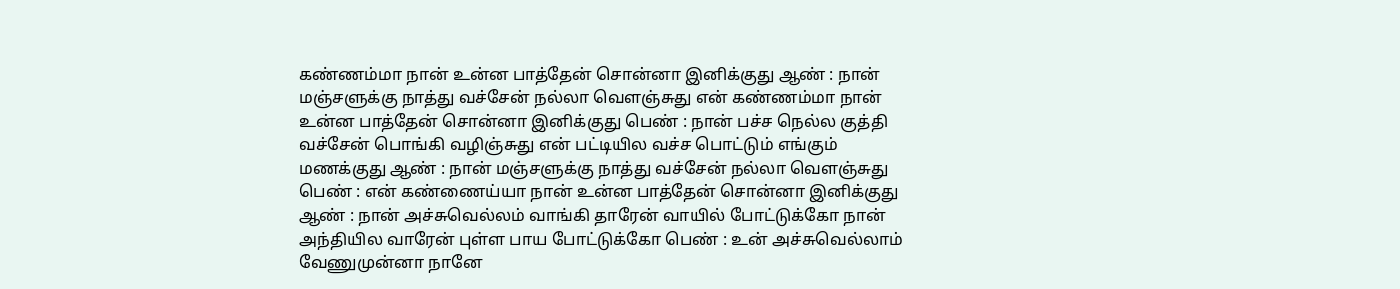கண்ணம்மா நான் உன்ன பாத்தேன் சொன்னா இனிக்குது ஆண் : நான் மஞ்சளுக்கு நாத்து வச்சேன் நல்லா வெளஞ்சுது என் கண்ணம்மா நான் உன்ன பாத்தேன் சொன்னா இனிக்குது பெண் : நான் பச்ச நெல்ல குத்தி வச்சேன் பொங்கி வழிஞ்சுது என் பட்டியில வச்ச பொட்டும் எங்கும் மணக்குது ஆண் : நான் மஞ்சளுக்கு நாத்து வச்சேன் நல்லா வெளஞ்சுது பெண் : என் கண்ணைய்யா நான் உன்ன பாத்தேன் சொன்னா இனிக்குது ஆண் : நான் அச்சுவெல்லம் வாங்கி தாரேன் வாயில் போட்டுக்கோ நான் அந்தியில வாரேன் புள்ள பாய போட்டுக்கோ பெண் : உன் அச்சுவெல்லாம் வேணுமுன்னா நானே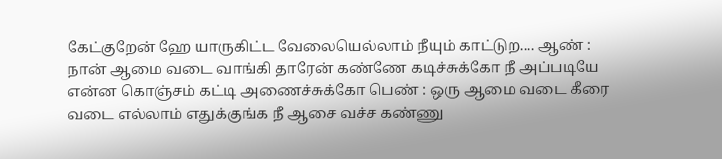கேட்குறேன் ஹே யாருகிட்ட வேலையெல்லாம் நீயும் காட்டுற.... ஆண் : நான் ஆமை வடை வாங்கி தாரேன் கண்ணே கடிச்சுக்கோ நீ அப்படியே என்ன கொஞ்சம் கட்டி அணைச்சுக்கோ பெண் : ஒரு ஆமை வடை கீரை வடை எல்லாம் எதுக்குங்க நீ ஆசை வச்ச கண்ணு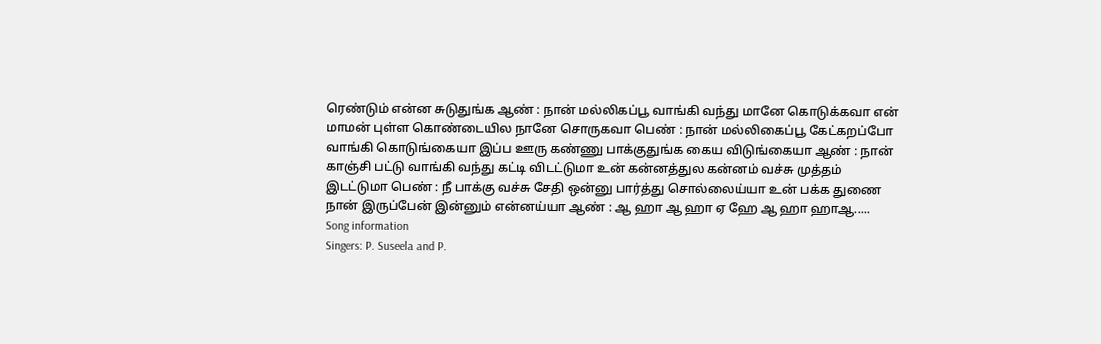ரெண்டும் என்ன சுடுதுங்க ஆண் : நான் மல்லிகப்பூ வாங்கி வந்து மானே கொடுக்கவா என் மாமன் புள்ள கொண்டையில நானே சொருகவா பெண் : நான் மல்லிகைப்பூ கேட்கறப்போ வாங்கி கொடுங்கையா இப்ப ஊரு கண்ணு பாக்குதுங்க கைய விடுங்கையா ஆண் : நான் காஞ்சி பட்டு வாங்கி வந்து கட்டி விடட்டுமா உன் கன்னத்துல கன்னம் வச்சு முத்தம் இடட்டுமா பெண் : நீ பாக்கு வச்சு சேதி ஒன்னு பார்த்து சொல்லைய்யா உன் பக்க துணை நான் இருப்பேன் இன்னும் என்னய்யா ஆண் : ஆ ஹா ஆ ஹா ஏ ஹே ஆ ஹா ஹாஆ.....
Song information
Singers: P. Suseela and P.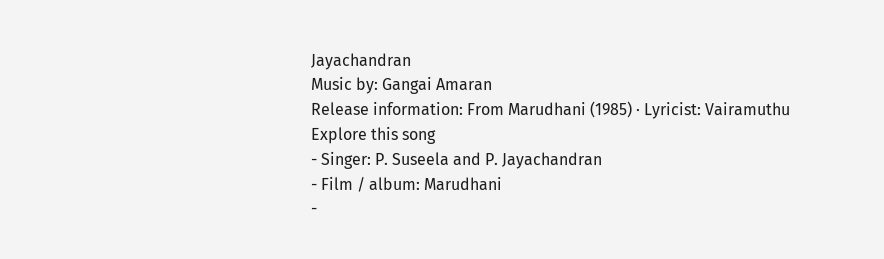Jayachandran
Music by: Gangai Amaran
Release information: From Marudhani (1985) · Lyricist: Vairamuthu
Explore this song
- Singer: P. Suseela and P. Jayachandran
- Film / album: Marudhani
-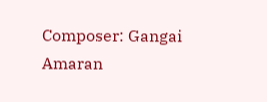Composer: Gangai Amaran